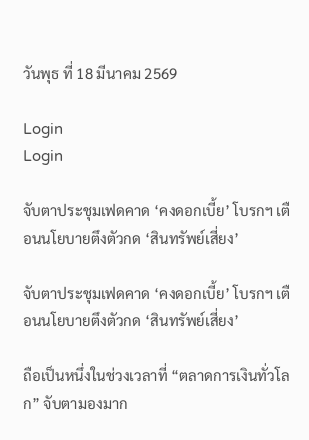วันพุธ ที่ 18 มีนาคม 2569

Login
Login

จับตาประชุมเฟดคาด ‘คงดอกเบี้ย’ โบรกฯ เตือนนโยบายตึงตัวกด ‘สินทรัพย์เสี่ยง’

จับตาประชุมเฟดคาด ‘คงดอกเบี้ย’ โบรกฯ เตือนนโยบายตึงตัวกด ‘สินทรัพย์เสี่ยง’

ถือเป็นหนึ่งในช่วงเวลาที่ “ตลาดการเงินทั่วโลก” จับตามองมาก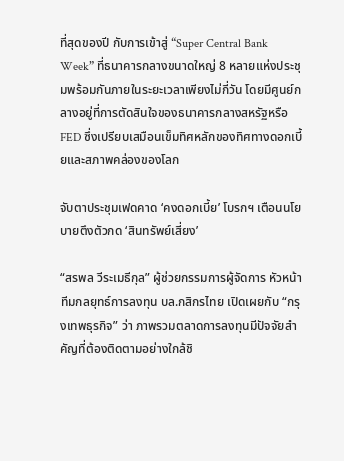ที่สุดของปี กับการเข้าสู่ “Super Central Bank Week” ที่ธนาคารกลางขนาดใหญ่ 8 หลายแห่งประชุมพร้อมกันภายในระยะเวลาเพียงไม่กี่วัน โดยมีศูนย์กลางอยู่ที่การตัดสินใจของธนาคารกลางสหรัฐหรือ FED ซึ่งเปรียบเสมือนเข็มทิศหลักของทิศทางดอกเบี้ยและสภาพคล่องของโลก

จับตาประชุมเฟดคาด ‘คงดอกเบี้ย’ โบรกฯ เตือนนโยบายตึงตัวกด ‘สินทรัพย์เสี่ยง’

“สรพล วีระเมธีกุล” ผู้ช่วยกรรมการผู้จัดการ หัวหน้าทีมกลยุทธ์การลงทุน บล.กสิกรไทย เปิดเผยกับ “กรุงเทพธุรกิจ” ว่า ภาพรวมตลาดการลงทุนมีปัจจัยสำคัญที่ต้องติดตามอย่างใกล้ชิ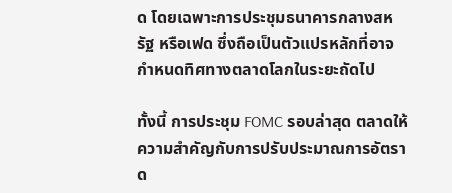ด โดยเฉพาะการประชุมธนาคารกลางสหรัฐ หรือเฟด ซึ่งถือเป็นตัวแปรหลักที่อาจกำหนดทิศทางตลาดโลกในระยะถัดไป

ทั้งนี้ การประชุม FOMC รอบล่าสุด ตลาดให้ความสำคัญกับการปรับประมาณการอัตราด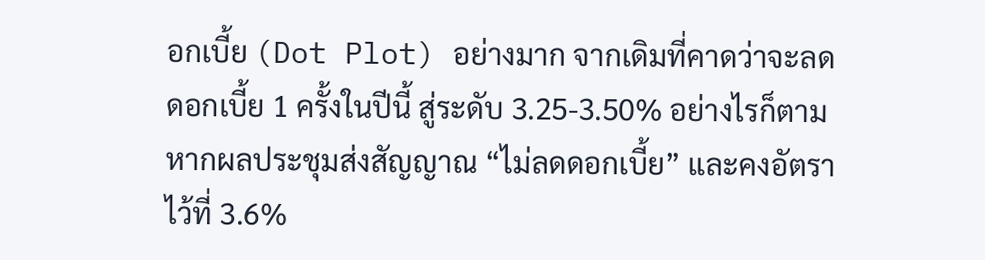อกเบี้ย (Dot Plot) อย่างมาก จากเดิมที่คาดว่าจะลดดอกเบี้ย 1 ครั้งในปีนี้ สู่ระดับ 3.25-3.50% อย่างไรก็ตาม หากผลประชุมส่งสัญญาณ “ไม่ลดดอกเบี้ย” และคงอัตราไว้ที่ 3.6%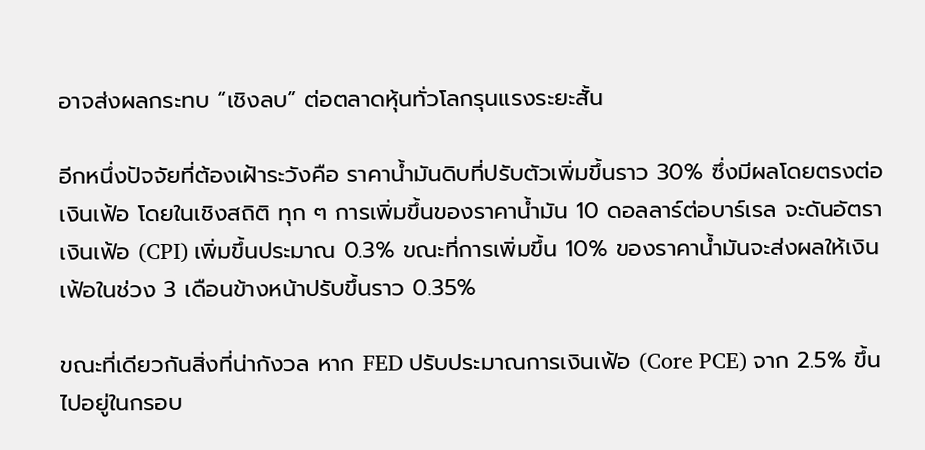อาจส่งผลกระทบ “เชิงลบ” ต่อตลาดหุ้นทั่วโลกรุนแรงระยะสั้น

อีกหนึ่งปัจจัยที่ต้องเฝ้าระวังคือ ราคาน้ำมันดิบที่ปรับตัวเพิ่มขึ้นราว 30% ซึ่งมีผลโดยตรงต่อเงินเฟ้อ โดยในเชิงสถิติ ทุก ๆ การเพิ่มขึ้นของราคาน้ำมัน 10 ดอลลาร์ต่อบาร์เรล จะดันอัตราเงินเฟ้อ (CPI) เพิ่มขึ้นประมาณ 0.3% ขณะที่การเพิ่มขึ้น 10% ของราคาน้ำมันจะส่งผลให้เงินเฟ้อในช่วง 3 เดือนข้างหน้าปรับขึ้นราว 0.35%

ขณะที่เดียวกันสิ่งที่น่ากังวล หาก FED ปรับประมาณการเงินเฟ้อ (Core PCE) จาก 2.5% ขึ้นไปอยู่ในกรอบ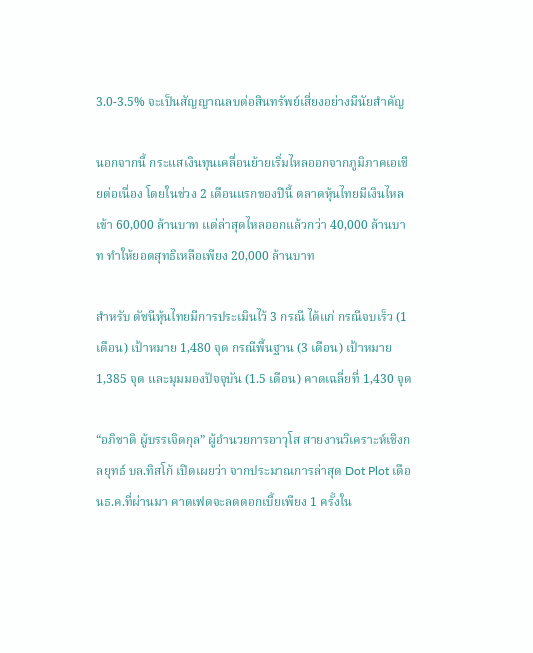3.0-3.5% จะเป็นสัญญาณลบต่อสินทรัพย์เสี่ยงอย่างมีนัยสำคัญ

นอกจากนี้ กระแสเงินทุนเคลื่อนย้ายเริ่มไหลออกจากภูมิภาคเอเชียต่อเนื่อง โดยในช่วง 2 เดือนแรกของปีนี้ ตลาดหุ้นไทยมีเงินไหลเข้า 60,000 ล้านบาท แต่ล่าสุดไหลออกแล้วกว่า 40,000 ล้านบาท ทำให้ยอดสุทธิเหลือเพียง 20,000 ล้านบาท

สำหรับ ดัชนีหุ้นไทยมีการประเมินไว้ 3 กรณี ได้แก่ กรณีจบเร็ว (1 เดือน) เป้าหมาย 1,480 จุด กรณีพื้นฐาน (3 เดือน) เป้าหมาย 1,385 จุด และมุมมองปัจจุบัน (1.5 เดือน) คาดเฉลี่ยที่ 1,430 จุด

“อภิชาติ ผู้บรรเจิดกุล” ผู้อำนวยการอาวุโส สายงานวิเคราะห์เชิงกลยุทธ์ บล.ทิสโก้ เปิดเผยว่า จากประมาณการล่าสุด Dot Plot เดือนธ.ค.ที่ผ่านมา คาดเฟดจะลดดอกเบี้ยเพียง 1 ครั้งใน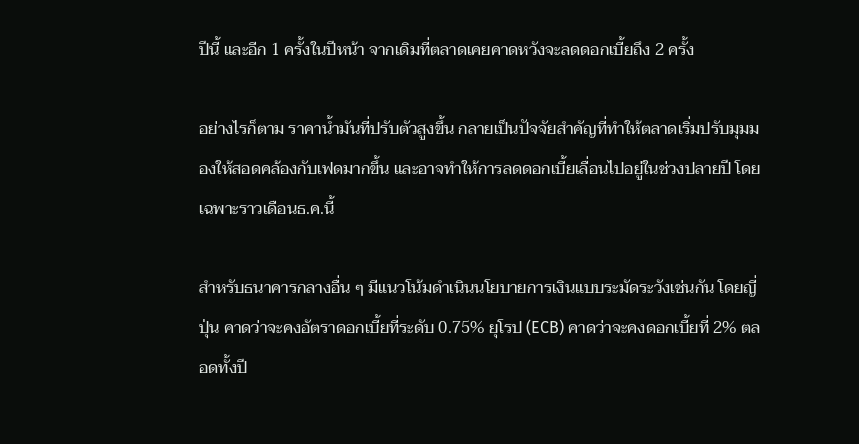ปีนี้ และอีก 1 ครั้งในปีหน้า จากเดิมที่ตลาดเคยคาดหวังจะลดดอกเบี้ยถึง 2 ครั้ง

อย่างไรก็ตาม ราคาน้ำมันที่ปรับตัวสูงขึ้น กลายเป็นปัจจัยสำคัญที่ทำให้ตลาดเริ่มปรับมุมมองให้สอดคล้องกับเฟดมากขึ้น และอาจทำให้การลดดอกเบี้ยเลื่อนไปอยู่ในช่วงปลายปี โดยเฉพาะราวเดือนธ.ค.นี้

สำหรับธนาคารกลางอื่น ๆ มีแนวโน้มดำเนินนโยบายการเงินแบบระมัดระวังเช่นกัน โดยญี่ปุ่น คาดว่าจะคงอัตราดอกเบี้ยที่ระดับ 0.75% ยุโรป (ECB) คาดว่าจะคงดอกเบี้ยที่ 2% ตลอดทั้งปี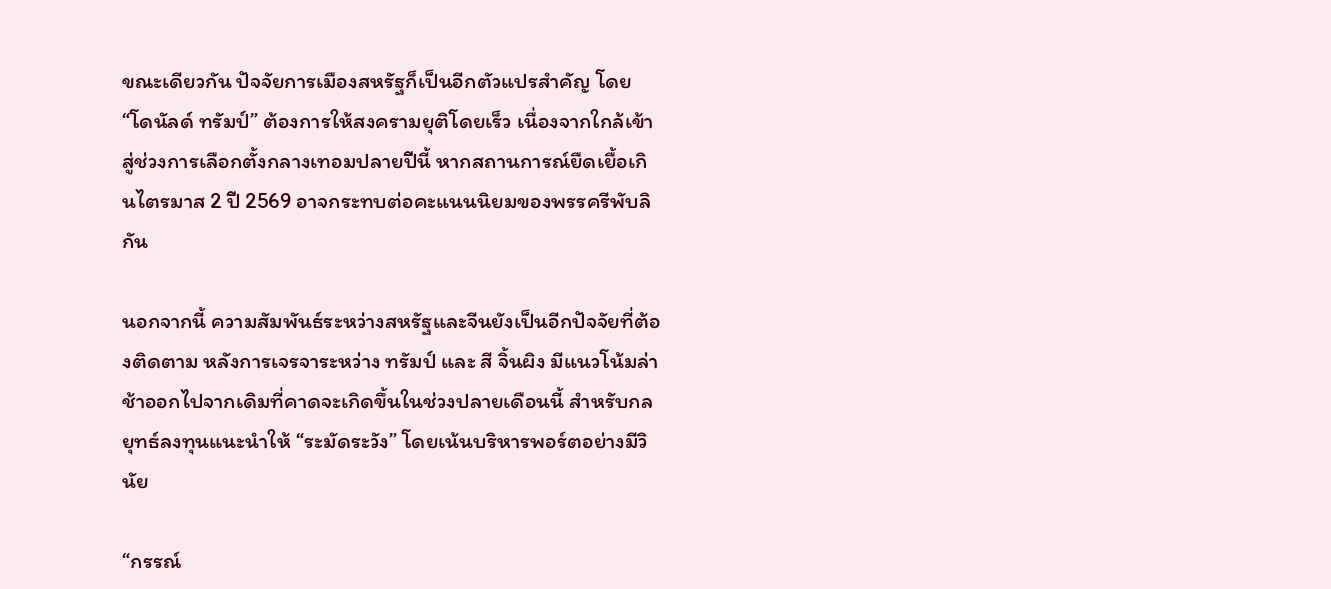ขณะเดียวกัน ปัจจัยการเมืองสหรัฐก็เป็นอีกตัวแปรสำคัญ โดย “โดนัลด์ ทรัมป์” ต้องการให้สงครามยุติโดยเร็ว เนื่องจากใกล้เข้าสู่ช่วงการเลือกตั้งกลางเทอมปลายปีนี้ หากสถานการณ์ยืดเยื้อเกินไตรมาส 2 ปี 2569 อาจกระทบต่อคะแนนนิยมของพรรครีพับลิกัน

นอกจากนี้ ความสัมพันธ์ระหว่างสหรัฐและจีนยังเป็นอีกปัจจัยที่ต้องติดตาม หลังการเจรจาระหว่าง ทรัมป์ และ สี จิ้นผิง มีแนวโน้มล่าช้าออกไปจากเดิมที่คาดจะเกิดขึ้นในช่วงปลายเดือนนี้ สำหรับกลยุทธ์ลงทุนแนะนำให้ “ระมัดระวัง” โดยเน้นบริหารพอร์ตอย่างมีวินัย

“กรรณ์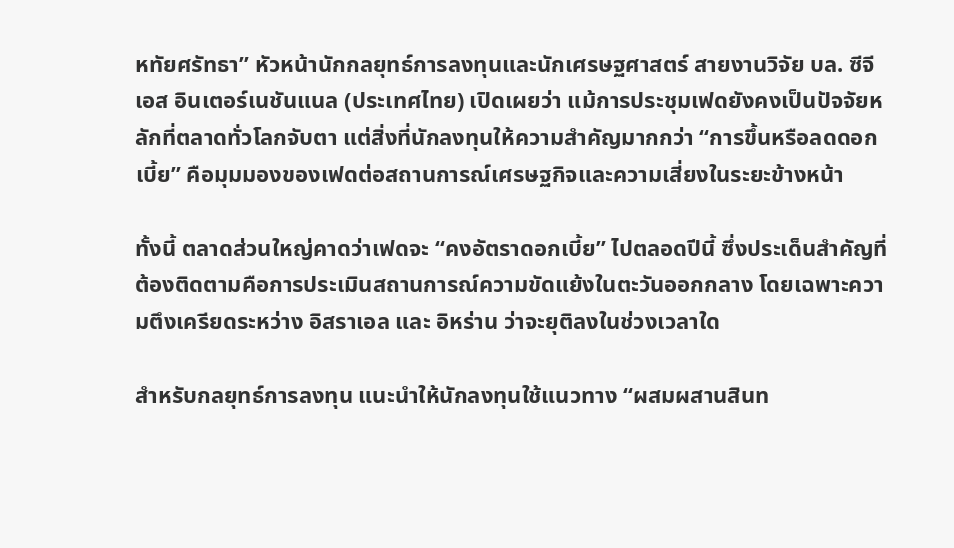หทัยศรัทธา” หัวหน้านักกลยุทธ์การลงทุนและนักเศรษฐศาสตร์ สายงานวิจัย บล. ซีจีเอส อินเตอร์เนชันแนล (ประเทศไทย) เปิดเผยว่า แม้การประชุมเฟดยังคงเป็นปัจจัยหลักที่ตลาดทั่วโลกจับตา แต่สิ่งที่นักลงทุนให้ความสำคัญมากกว่า “การขึ้นหรือลดดอกเบี้ย” คือมุมมองของเฟดต่อสถานการณ์เศรษฐกิจและความเสี่ยงในระยะข้างหน้า

ทั้งนี้ ตลาดส่วนใหญ่คาดว่าเฟดจะ “คงอัตราดอกเบี้ย” ไปตลอดปีนี้ ซึ่งประเด็นสำคัญที่ต้องติดตามคือการประเมินสถานการณ์ความขัดแย้งในตะวันออกกลาง โดยเฉพาะความตึงเครียดระหว่าง อิสราเอล และ อิหร่าน ว่าจะยุติลงในช่วงเวลาใด

สำหรับกลยุทธ์การลงทุน แนะนำให้นักลงทุนใช้แนวทาง “ผสมผสานสินท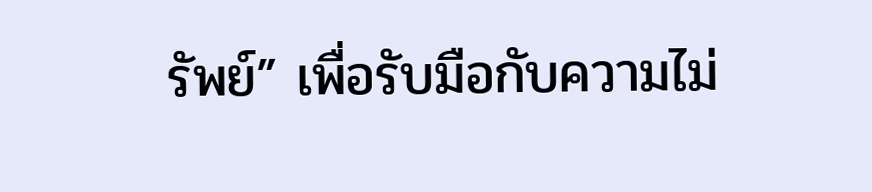รัพย์” เพื่อรับมือกับความไม่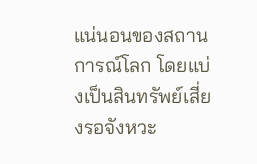แน่นอนของสถานการณ์โลก โดยแบ่งเป็นสินทรัพย์เสี่ยงรอจังหวะ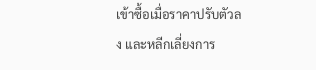เข้าซื้อเมื่อราคาปรับตัวลง และหลีกเลี่ยงการ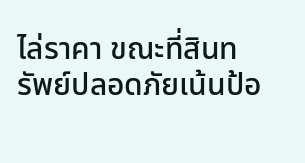ไล่ราคา ขณะที่สินทรัพย์ปลอดภัยเน้นป้อ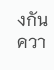งกันควา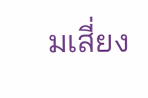มเสี่ยง